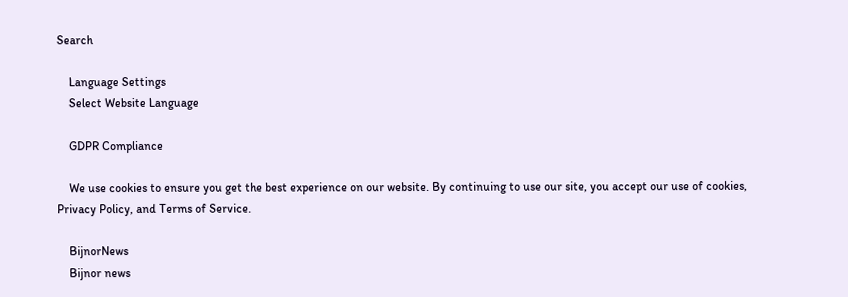Search

    Language Settings
    Select Website Language

    GDPR Compliance

    We use cookies to ensure you get the best experience on our website. By continuing to use our site, you accept our use of cookies, Privacy Policy, and Terms of Service.

    BijnorNews
    Bijnor news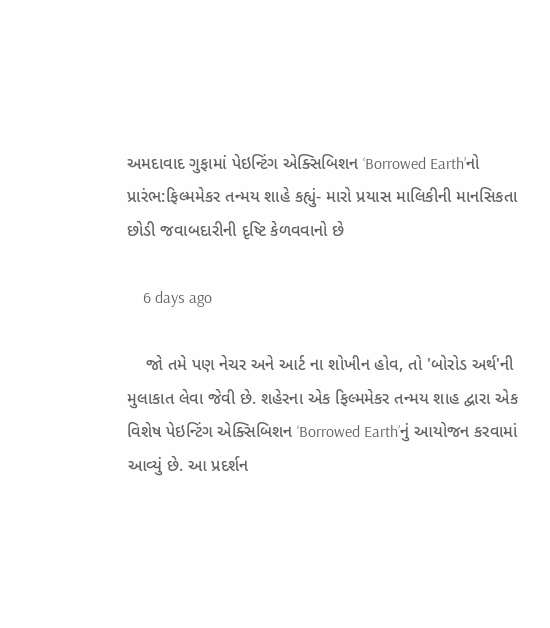અમદાવાદ ગુફામાં પેઇન્ટિંગ એક્સિબિશન ‘Borrowed Earth’નો પ્રારંભ:ફિલ્મમેકર તન્મય શાહે કહ્યું- મારો પ્રયાસ માલિકીની માનસિકતા છોડી જવાબદારીની દૃષ્ટિ કેળવવાનો છે

    6 days ago

    જો તમે પણ નેચર અને આર્ટ ના શોખીન હોવ, તો 'બોરોડ અર્થ'ની મુલાકાત લેવા જેવી છે. શહેરના એક ફિલ્મમેકર તન્મય શાહ દ્વારા એક વિશેષ પેઇન્ટિંગ એક્સિબિશન ‘Borrowed Earth’નું આયોજન કરવામાં આવ્યું છે. આ પ્રદર્શન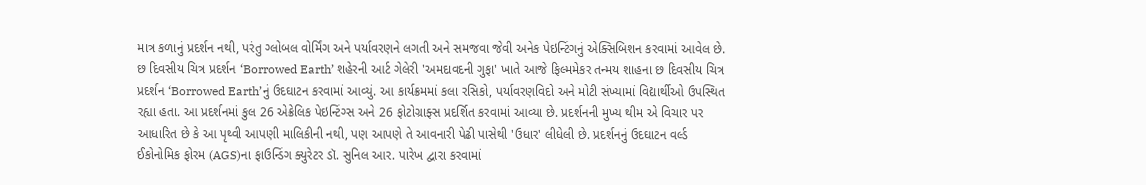માત્ર કળાનું પ્રદર્શન નથી, પરંતુ ગ્લોબલ વોર્મિંગ અને પર્યાવરણને લગતી અને સમજવા જેવી અનેક પેઇન્ટિંગનું એક્સિબિશન કરવામાં આવેલ છે. છ દિવસીય ચિત્ર પ્રદર્શન ‘Borrowed Earth’ શહેરની આર્ટ ગેલેરી 'અમદાવદની ગુફા' ખાતે આજે ફિલ્મમેકર તન્મય શાહના છ દિવસીય ચિત્ર પ્રદર્શન ‘Borrowed Earth’નું ઉદઘાટન કરવામાં આવ્યું. આ કાર્યક્રમમાં કલા રસિકો, પર્યાવરણવિદો અને મોટી સંખ્યામાં વિદ્યાર્થીઓ ઉપસ્થિત રહ્યા હતા. આ પ્રદર્શનમાં કુલ 26 એક્રેલિક પેઇન્ટિંગ્સ અને 26 ફોટોગ્રાફ્સ પ્રદર્શિત કરવામાં આવ્યા છે. પ્રદર્શનની મુખ્ય થીમ એ વિચાર પર આધારિત છે કે આ પૃથ્વી આપણી માલિકીની નથી, પણ આપણે તે આવનારી પેઢી પાસેથી 'ઉધાર' લીધેલી છે. પ્રદર્શનનું ઉદઘાટન વર્લ્ડ ઈકોનોમિક ફોરમ (AGS)ના ફાઉન્ડિંગ ક્યુરેટર ડૉ. સુનિલ આર. પારેખ દ્વારા કરવામાં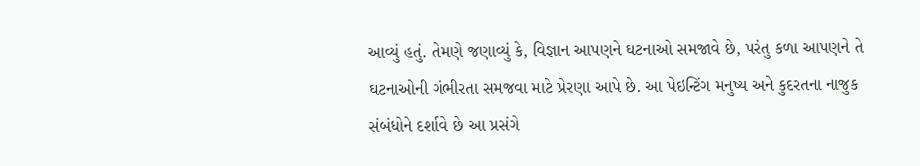આવ્યું હતું. તેમણે જણાવ્યું કે, વિજ્ઞાન આપણને ઘટનાઓ સમજાવે છે, પરંતુ કળા આપણને તે ઘટનાઓની ગંભીરતા સમજવા માટે પ્રેરણા આપે છે. આ પેઇન્ટિંગ મનુષ્ય અને કુદરતના નાજુક સંબંધોને દર્શાવે છે આ પ્રસંગે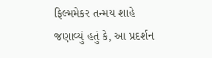ફિલ્મમેકર તન્મય શાહે જણાવ્યું હતું કે, આ પ્રદર્શન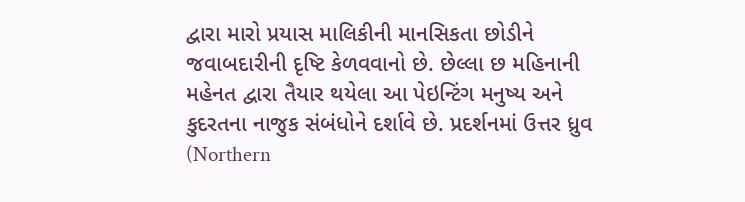દ્વારા મારો પ્રયાસ માલિકીની માનસિકતા છોડીને જવાબદારીની દૃષ્ટિ કેળવવાનો છે. છેલ્લા છ મહિનાની મહેનત દ્વારા તૈયાર થયેલા આ પેઇન્ટિંગ મનુષ્ય અને કુદરતના નાજુક સંબંધોને દર્શાવે છે. પ્રદર્શનમાં ઉત્તર ધ્રુવ (Northern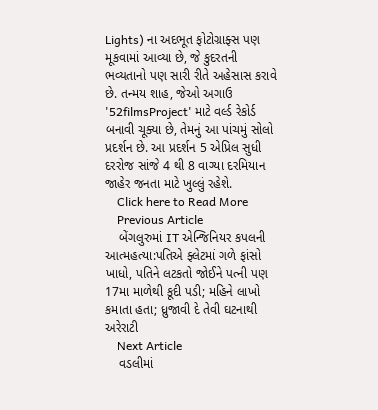Lights) ના અદભૂત ફોટોગ્રાફ્સ પણ મૂકવામાં આવ્યા છે, જે કુદરતની ભવ્યતાનો પણ સારી રીતે અહેસાસ કરાવે છે. તન્મય શાહ, જેઓ અગાઉ '52filmsProject' માટે વર્લ્ડ રેકોર્ડ બનાવી ચૂક્યા છે, તેમનું આ પાંચમું સોલો પ્રદર્શન છે. આ પ્રદર્શન 5 એપ્રિલ સુધી દરરોજ સાંજે 4 થી 8 વાગ્યા દરમિયાન જાહેર જનતા માટે ખુલ્લું રહેશે.
    Click here to Read More
    Previous Article
    બેંગલુરુમાં IT એન્જિનિયર કપલની આત્મહત્યા:પતિએ ફ્લેટમાં ગળે ફાંસો ખાધો, પતિને લટકતો જોઈને પત્ની પણ 17મા માળેથી કૂદી પડી; મહિને લાખો કમાતા હતા; ધ્રુજાવી દે તેવી ઘટનાથી અરેરાટી
    Next Article
    વડલીમાં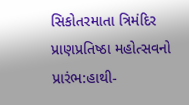સિકોતરમાતા ત્રિમંદિર પ્રાણપ્રતિષ્ઠા મહોત્સવનો પ્રારંભ:હાથી-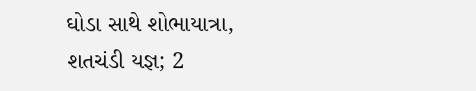ઘોડા સાથે શોભાયાત્રા, શતચંડી યજ્ઞ; 2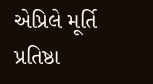એપ્રિલે મૂર્તિ પ્રતિષ્ઠા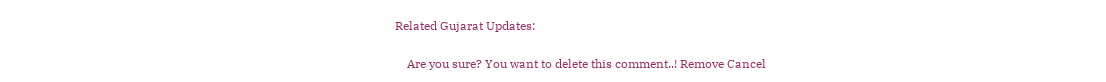Related Gujarat Updates:

    Are you sure? You want to delete this comment..! Remove Cancel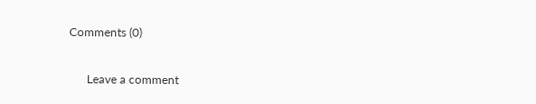Comments (0)

      Leave a comment